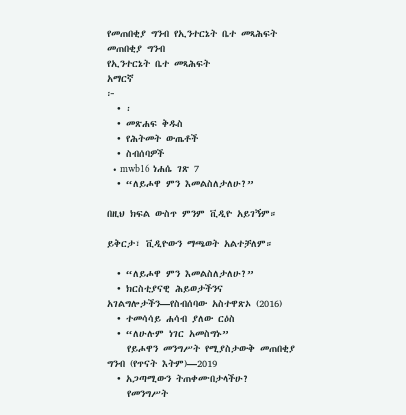የመጠበቂያ ግንብ የኢንተርኔት ቤተ መጻሕፍት
መጠበቂያ ግንብ
የኢንተርኔት ቤተ መጻሕፍት
አማርኛ
፦
  • ፡
  • መጽሐፍ ቅዱስ
  • የሕትመት ውጤቶች
  • ስብሰባዎች
  • mwb16 ነሐሴ ገጽ 7
  • “ለይሖዋ ምን እመልስለታለሁ?”

በዚህ ክፍል ውስጥ ምንም ቪዲዮ አይገኝም።

ይቅርታ፣ ቪዲዮውን ማጫወት አልተቻለም።

  • “ለይሖዋ ምን እመልስለታለሁ?”
  • ክርስቲያናዊ ሕይወታችንና አገልግሎታችን—የስብሰባው አስተዋጽኦ (2016)
  • ተመሳሳይ ሐሳብ ያለው ርዕስ
  • “ለሁሉም ነገር አመስግኑ”
    የይሖዋን መንግሥት የሚያስታውቅ መጠበቂያ ግንብ (የጥናት እትም)—2019
  • አጋጣሚውን ትጠቀሙበታላችሁ?
    የመንግሥት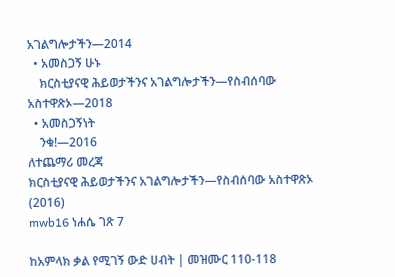አገልግሎታችን—2014
  • አመስጋኝ ሁኑ
    ክርስቲያናዊ ሕይወታችንና አገልግሎታችን—የስብሰባው አስተዋጽኦ—2018
  • አመስጋኝነት
    ንቁ!—2016
ለተጨማሪ መረጃ
ክርስቲያናዊ ሕይወታችንና አገልግሎታችን—የስብሰባው አስተዋጽኦ (2016)
mwb16 ነሐሴ ገጽ 7

ከአምላክ ቃል የሚገኝ ውድ ሀብት | መዝሙር 110-118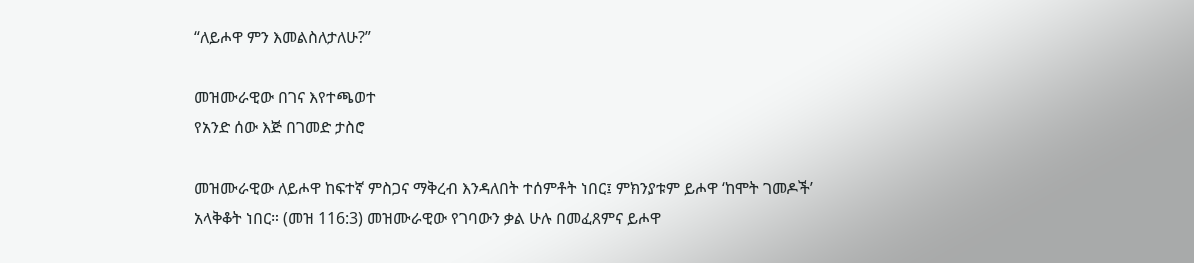“ለይሖዋ ምን እመልስለታለሁ?”

መዝሙራዊው በገና እየተጫወተ
የአንድ ሰው እጅ በገመድ ታስሮ

መዝሙራዊው ለይሖዋ ከፍተኛ ምስጋና ማቅረብ እንዳለበት ተሰምቶት ነበር፤ ምክንያቱም ይሖዋ ‘ከሞት ገመዶች’ አላቅቆት ነበር። (መዝ 116:3) መዝሙራዊው የገባውን ቃል ሁሉ በመፈጸምና ይሖዋ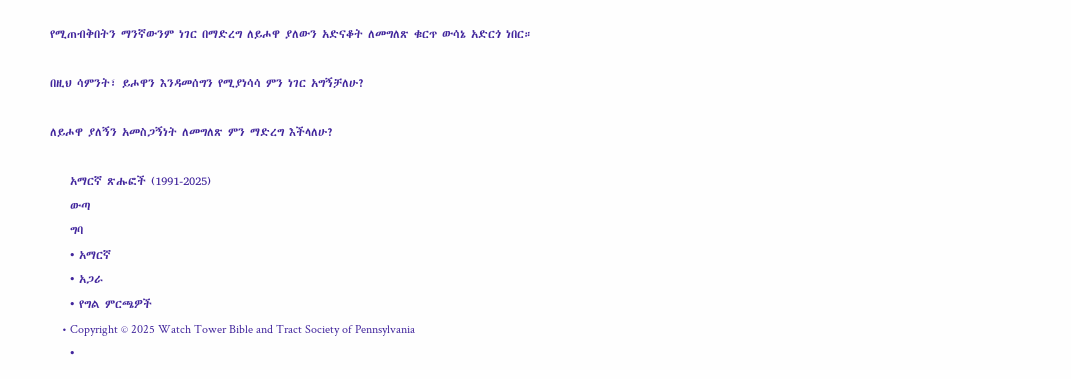የሚጠብቅበትን ማንኛውንም ነገር በማድረግ ለይሖዋ ያለውን አድናቆት ለመግለጽ ቁርጥ ውሳኔ አድርጎ ነበር።

በዚህ ሳምንት፣ ይሖዋን እንዳመሰግን የሚያነሳሳ ምን ነገር አግኝቻለሁ?

ለይሖዋ ያለኝን አመስጋኝነት ለመግለጽ ምን ማድረግ እችላለሁ?

    አማርኛ ጽሑፎች (1991-2025)
    ውጣ
    ግባ
    • አማርኛ
    • አጋራ
    • የግል ምርጫዎች
    • Copyright © 2025 Watch Tower Bible and Tract Society of Pennsylvania
    •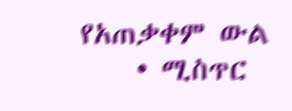የአጠቃቀም ውል
    • ሚስጥር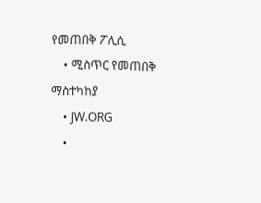የመጠበቅ ፖሊሲ
    • ሚስጥር የመጠበቅ ማስተካከያ
    • JW.ORG
    •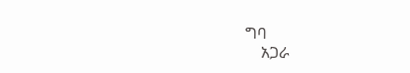ግባ
    አጋራ